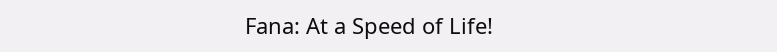Fana: At a Speed of Life!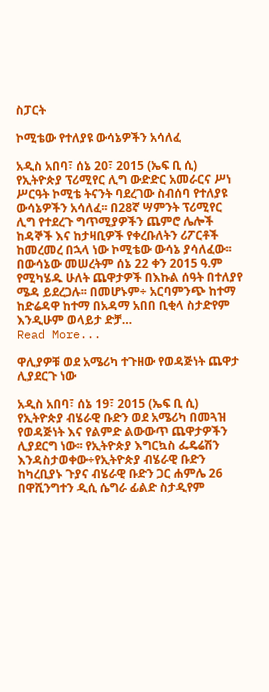ስፓርት

ኮሚቴው የተለያዩ ውሳኔዎችን አሳለፈ

አዲስ አበባ፣ ሰኔ 20፣ 2015 (ኤፍ ቢ ሲ) የኢትዮጵያ ፕሪሚየር ሊግ ውድድር አመራርና ሥነ ሥርዓት ኮሚቴ ትናንት ባደረገው ስብሰባ የተለያዩ ውሳኔዎችን አሳለፈ፡፡ በ28ኛ ሣምንት ፕሪሚየር ሊግ የተደረጉ ግጥሚያዎችን ጨምሮ ሌሎች ከዳኞች እና ከታዛቢዎች የቀረቡለትን ሪፖርቶች ከመረመረ በኋላ ነው ኮሚቴው ውሳኔ ያሳለፈው፡፡ በውሳኔው መሠረትም ሰኔ 22 ቀን 2015 ዓ.ም የሚካሄዱ ሁለት ጨዋታዎች በእኩል ሰዓት በተለያየ ሜዳ ይደረጋሉ፡፡ በመሆኑም÷ አርባምንጭ ከተማ ከድሬዳዋ ከተማ በአዳማ አበበ ቢቂላ ስታድየም እንዲሁም ወላይታ ድቻ…
Read More...

ዋሊያዎቹ ወደ አሜሪካ ተጉዘው የወዳጅነት ጨዋታ ሊያደርጉ ነው

አዲስ አበባ፣ ሰኔ 19፣ 2015 (ኤፍ ቢ ሲ) የኢትዮጵያ ብሄራዊ ቡድን ወደ አሜሪካ በመጓዝ የወዳጅነት እና የልምድ ልውውጥ ጨዋታዎችን ሊያደርግ ነው፡፡ የኢትዮጵያ እግርኳስ ፌዴሬሽን እንዳስታወቀው÷የኢትዮጵያ ብሄራዊ ቡድን ከካረቢያኑ ጉያና ብሄራዊ ቡድን ጋር ሐምሌ 26 በዋሺንግተን ዲሲ ሴግራ ፊልድ ስታዲየም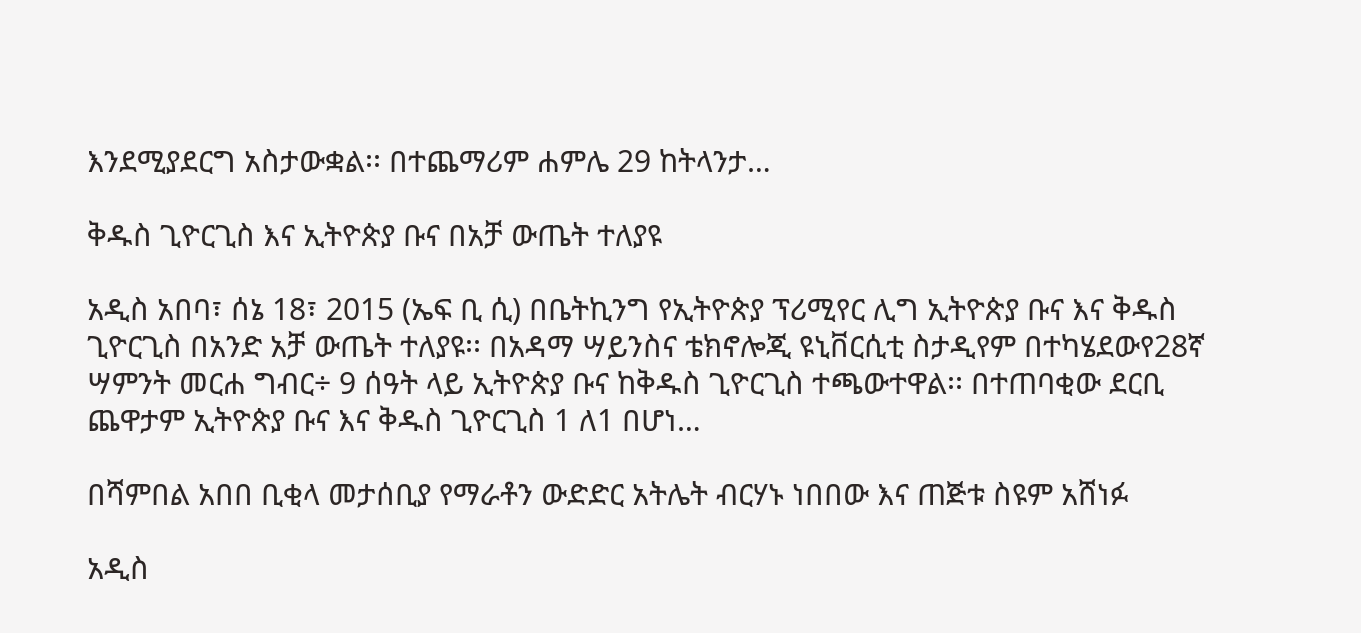እንደሚያደርግ አስታውቋል፡፡ በተጨማሪም ሐምሌ 29 ከትላንታ…

ቅዱስ ጊዮርጊስ እና ኢትዮጵያ ቡና በአቻ ውጤት ተለያዩ

አዲስ አበባ፣ ሰኔ 18፣ 2015 (ኤፍ ቢ ሲ) በቤትኪንግ የኢትዮጵያ ፕሪሚየር ሊግ ኢትዮጵያ ቡና እና ቅዱስ ጊዮርጊስ በአንድ አቻ ውጤት ተለያዩ፡፡ በአዳማ ሣይንስና ቴክኖሎጂ ዩኒቨርሲቲ ስታዲየም በተካሄደውየ28ኛ ሣምንት መርሐ ግብር÷ 9 ሰዓት ላይ ኢትዮጵያ ቡና ከቅዱስ ጊዮርጊስ ተጫውተዋል፡፡ በተጠባቂው ደርቢ ጨዋታም ኢትዮጵያ ቡና እና ቅዱስ ጊዮርጊስ 1 ለ1 በሆነ…

በሻምበል አበበ ቢቂላ መታሰቢያ የማራቶን ውድድር አትሌት ብርሃኑ ነበበው እና ጠጅቱ ስዩም አሸነፉ

አዲስ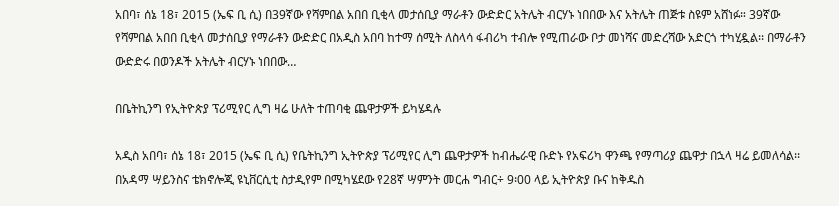አበባ፣ ሰኔ 18፣ 2015 (ኤፍ ቢ ሲ) በ39ኛው የሻምበል አበበ ቢቂላ መታሰቢያ ማራቶን ውድድር አትሌት ብርሃኑ ነበበው እና አትሌት ጠጅቱ ስዩም አሸነፉ። 39ኛው የሻምበል አበበ ቢቂላ መታሰቢያ የማራቶን ውድድር በአዲስ አበባ ከተማ ሰሚት ለስላሳ ፋብሪካ ተብሎ የሚጠራው ቦታ መነሻና መድረሻው አድርጎ ተካሂዷል፡፡ በማራቶን ውድድሩ በወንዶች አትሌት ብርሃኑ ነበበው…

በቤትኪንግ የኢትዮጵያ ፕሪሚየር ሊግ ዛሬ ሁለት ተጠባቂ ጨዋታዎች ይካሄዳሉ

አዲስ አበባ፣ ሰኔ 18፣ 2015 (ኤፍ ቢ ሲ) የቤትኪንግ ኢትዮጵያ ፕሪሚየር ሊግ ጨዋታዎች ከብሔራዊ ቡድኑ የአፍሪካ ዋንጫ የማጣሪያ ጨዋታ በኋላ ዛሬ ይመለሳል፡፡ በአዳማ ሣይንስና ቴክኖሎጂ ዩኒቨርሲቲ ስታዲየም በሚካሄደው የ28ኛ ሣምንት መርሐ ግብር÷ 9፡00 ላይ ኢትዮጵያ ቡና ከቅዱስ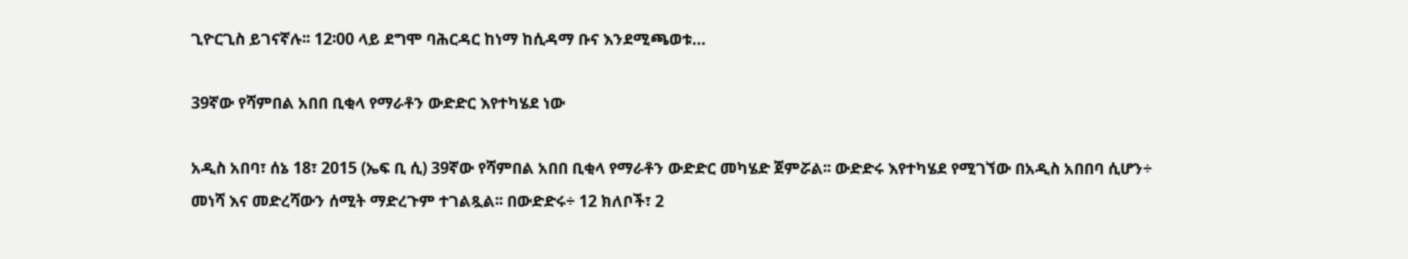ጊዮርጊስ ይገናኛሉ፡፡ 12፡00 ላይ ደግሞ ባሕርዳር ከነማ ከሲዳማ ቡና እንደሚጫወቱ…

39ኛው የሻምበል አበበ ቢቂላ የማራቶን ውድድር እየተካሄደ ነው

አዲስ አበባ፣ ሰኔ 18፣ 2015 (ኤፍ ቢ ሲ) 39ኛው የሻምበል አበበ ቢቂላ የማራቶን ውድድር መካሄድ ጀምሯል፡፡ ውድድሩ እየተካሄደ የሚገኘው በአዲስ አበበባ ሲሆን÷ መነሻ እና መድረሻውን ሰሚት ማድረጉም ተገልጿል፡፡ በውድድሩ÷ 12 ክለቦች፣ 2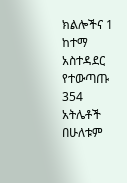ክልሎችና 1 ከተማ አስተዳደር የተውጣጡ 354 አትሌቶች በሁለቱም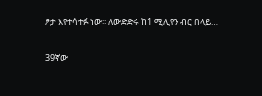ፆታ እየተሳተፉ ነው፡፡ ለውድድሩ ከ1 ሚሊየን ብር በላይ…

39ኛው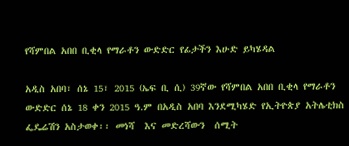የሻምበል አበበ ቢቂላ የማራቶን ውድድር የፊታችን እሁድ ይካሄዳል

አዲስ አበባ፣ ሰኔ 15፣ 2015 (ኤፍ ቢ ሲ) 39ኛው የሻምበል አበበ ቢቂላ የማራቶን ውድድር ሰኔ 18 ቀን 2015 ዓ.ም በአዲስ አበባ እንደሚካሄድ የኢትዮጵያ አትሌቲክስ ፌዴሬሽን አስታወቀ፡፡ መነሻ  እና መድረሻውን  ሰሚት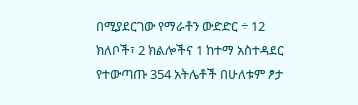በሚያደርገው የማራቶን ውድድር ÷ 12 ክለቦች፣ 2 ክልሎችና 1 ከተማ አስተዳደር የተውጣጡ 354 አትሌቶች በሁለቱም ፆታ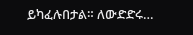ይካፈሉበታል። ለውድድሩ…